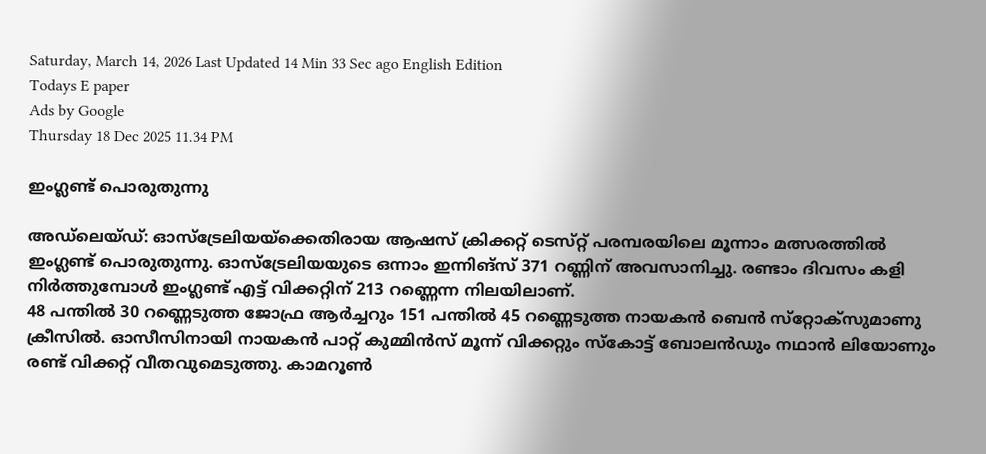Saturday, March 14, 2026 Last Updated 14 Min 33 Sec ago English Edition
Todays E paper
Ads by Google
Thursday 18 Dec 2025 11.34 PM

ഇംഗ്ലണ്ട്‌ പൊരുതുന്നു

അഡ്‌ലെയ്‌ഡ്: ഓസ്‌ട്രേലിയയ്‌ക്കെതിരായ ആഷസ്‌ ക്രിക്കറ്റ്‌ ടെസ്‌റ്റ് പരമ്പരയിലെ മൂന്നാം മത്സരത്തില്‍ ഇംഗ്ലണ്ട്‌ പൊരുതുന്നു. ഓസ്‌ട്രേലിയയുടെ ഒന്നാം ഇന്നിങ്‌സ് 371 റണ്ണിന്‌ അവസാനിച്ചു. രണ്ടാം ദിവസം കളി നിര്‍ത്തുമ്പോള്‍ ഇംഗ്ലണ്ട്‌ എട്ട്‌ വിക്കറ്റിന്‌ 213 റണ്ണെന്ന നിലയിലാണ്‌.
48 പന്തില്‍ 30 റണ്ണെടുത്ത ജോഫ്ര ആര്‍ച്ചറും 151 പന്തില്‍ 45 റണ്ണെടുത്ത നായകന്‍ ബെന്‍ സ്‌റ്റോക്‌സുമാണു ക്രീസില്‍. ഓസീസിനായി നായകന്‍ പാറ്റ്‌ കുമ്മിന്‍സ്‌ മൂന്ന്‌ വിക്കറ്റും സ്‌കോട്ട്‌ ബോലന്‍ഡും നഥാന്‍ ലിയോണും രണ്ട്‌ വിക്കറ്റ്‌ വീതവുമെടുത്തു. കാമറൂണ്‍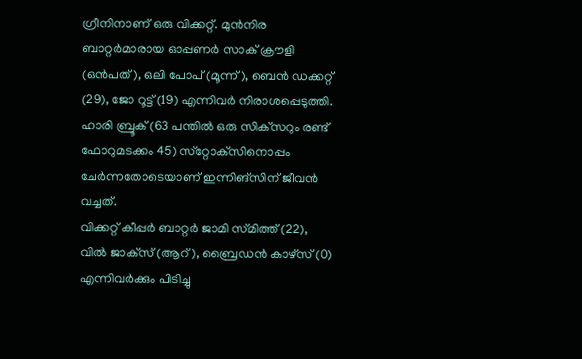ഗ്രീനിനാണ്‌ ഒരു വിക്കറ്റ്‌. മുന്‍നിര ബാറ്റര്‍മാരായ ഓപ്പണര്‍ സാക്‌ ക്രൗളി (ഒന്‍പത്‌), ഒലി പോപ്‌ (മൂന്ന്‌), ബെന്‍ ഡക്കറ്റ്‌ (29), ജോ റൂട്ട്‌ (19) എന്നിവര്‍ നിരാശപ്പെടുത്തി. ഹാരി ബ്രൂക്‌ (63 പന്തില്‍ ഒരു സിക്‌സറും രണ്ട്‌ ഫോറുമടക്കം 45) സ്‌റ്റോക്‌സിനൊപ്പം ചേര്‍ന്നതോടെയാണ്‌ ഇന്നിങ്‌സിന്‌ ജീവന്‍ വച്ചത്‌.
വിക്കറ്റ്‌ കീപ്പര്‍ ബാറ്റര്‍ ജാമി സ്‌മിത്ത്‌ (22), വില്‍ ജാക്‌സ് (ആറ്‌), ബ്രൈഡന്‍ കാഴ്‌സ് (0) എന്നിവര്‍ക്കും പിടിച്ചു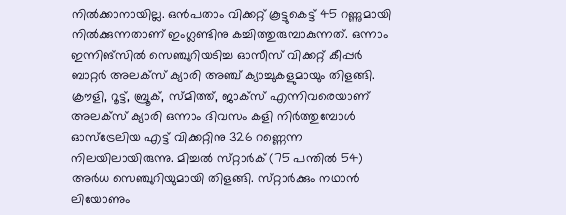നില്‍ക്കാനായില്ല. ഒന്‍പതാം വിക്കറ്റ്‌ കൂട്ടുകെട്ട്‌ 45 റണ്ണുമായി നില്‍ക്കുന്നതാണ്‌ ഇംഗ്ലണ്ടിനു കച്ചിത്തുരുമ്പാകുന്നത്‌. ഒന്നാം ഇന്നിങ്‌സില്‍ സെഞ്ചുറിയടിച്ച ഓസീസ്‌ വിക്കറ്റ്‌ കീപ്പര്‍ ബാറ്റര്‍ അലക്‌സ് ക്യാരി അഞ്ച്‌ ക്യാച്ചുകളുമായും തിളങ്ങി.
ക്രൗളി, റൂട്ട്‌, ബ്രൂക്‌, സ്‌മിത്ത്‌, ജാക്‌സ് എന്നിവരെയാണ്‌ അലക്‌സ് ക്യാരി ഒന്നാം ദിവസം കളി നിര്‍ത്തുമ്പോള്‍ ഓസ്‌ട്രേലിയ എട്ട്‌ വിക്കറ്റിനു 326 റണ്ണെന്ന നിലയിലായിരുന്നു. മിച്ചല്‍ സ്‌റ്റാര്‍ക്‌ (75 പന്തില്‍ 54) അര്‍ധ സെഞ്ചുറിയുമായി തിളങ്ങി. സ്‌റ്റാര്‍ക്കും നഥാന്‍ ലിയോണും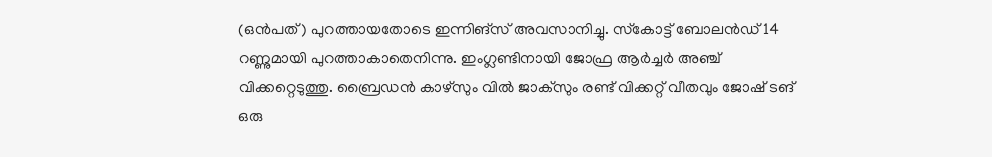(ഒന്‍പത്‌) പുറത്തായതോടെ ഇന്നിങ്‌സ് അവസാനിച്ചു. സ്‌കോട്ട്‌ ബോലന്‍ഡ്‌ 14 റണ്ണുമായി പുറത്താകാതെനിന്നു. ഇംഗ്ലണ്ടിനായി ജോഫ്ര ആര്‍ച്ചര്‍ അഞ്ച്‌ വിക്കറ്റെടുത്തു. ബ്രൈഡന്‍ കാഴ്‌സും വില്‍ ജാക്‌സും രണ്ട്‌ വിക്കറ്റ്‌ വീതവും ജോഷ്‌ ടങ്‌ ഒരു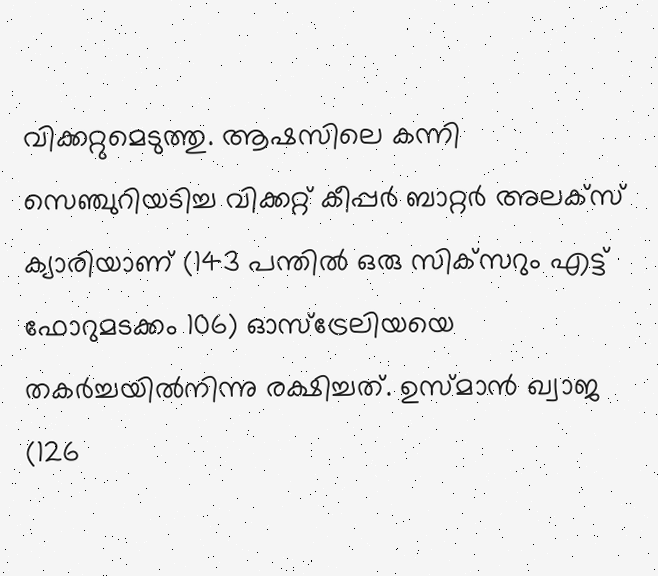വിക്കറ്റുമെടുത്തു. ആഷസിലെ കന്നി സെഞ്ചുറിയടിച്ച വിക്കറ്റ്‌ കീപ്പര്‍ ബാറ്റര്‍ അലക്‌സ് ക്യാരിയാണ്‌ (143 പന്തില്‍ ഒരു സിക്‌സറും എട്ട്‌ ഫോറുമടക്കം 106) ഓസ്‌ട്രേലിയയെ തകര്‍ച്ചയില്‍നിന്നു രക്ഷിച്ചത്‌. ഉസ്‌മാന്‍ ഖ്വാജ (126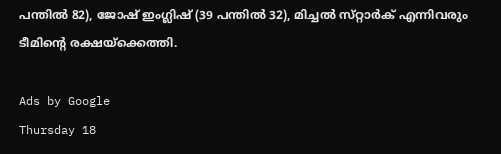പന്തില്‍ 82), ജോഷ്‌ ഇംഗ്ലിഷ്‌ (39 പന്തില്‍ 32), മിച്ചല്‍ സ്‌റ്റാര്‍ക്‌ എന്നിവരും ടീമിന്റെ രക്ഷയ്‌ക്കെത്തി.

Ads by Google
Thursday 18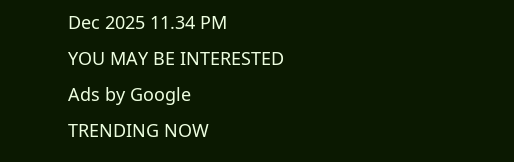Dec 2025 11.34 PM
YOU MAY BE INTERESTED
Ads by Google
TRENDING NOW